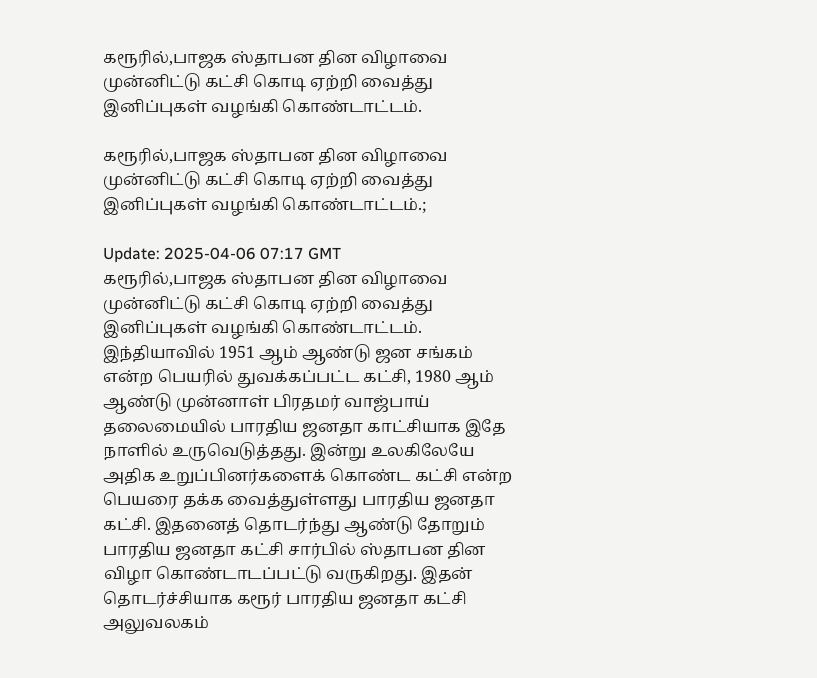கரூரில்,பாஜக ஸ்தாபன தின விழாவை முன்னிட்டு கட்சி கொடி ஏற்றி வைத்து இனிப்புகள் வழங்கி கொண்டாட்டம்.

கரூரில்,பாஜக ஸ்தாபன தின விழாவை முன்னிட்டு கட்சி கொடி ஏற்றி வைத்து இனிப்புகள் வழங்கி கொண்டாட்டம்.;

Update: 2025-04-06 07:17 GMT
கரூரில்,பாஜக ஸ்தாபன தின விழாவை முன்னிட்டு கட்சி கொடி ஏற்றி வைத்து இனிப்புகள் வழங்கி கொண்டாட்டம். இந்தியாவில் 1951 ஆம் ஆண்டு ஜன சங்கம் என்ற பெயரில் துவக்கப்பட்ட கட்சி, 1980 ஆம் ஆண்டு முன்னாள் பிரதமர் வாஜ்பாய் தலைமையில் பாரதிய ஜனதா காட்சியாக இதே நாளில் உருவெடுத்தது. இன்று உலகிலேயே அதிக உறுப்பினர்களைக் கொண்ட கட்சி என்ற பெயரை தக்க வைத்துள்ளது பாரதிய ஜனதா கட்சி. இதனைத் தொடர்ந்து ஆண்டு தோறும் பாரதிய ஜனதா கட்சி சார்பில் ஸ்தாபன தின விழா கொண்டாடப்பட்டு வருகிறது. இதன் தொடர்ச்சியாக கரூர் பாரதிய ஜனதா கட்சி அலுவலகம்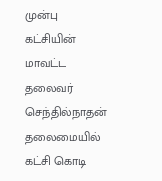முன்பு கட்சியின் மாவட்ட தலைவர் செந்தில்நாதன் தலைமையில் கட்சி கொடி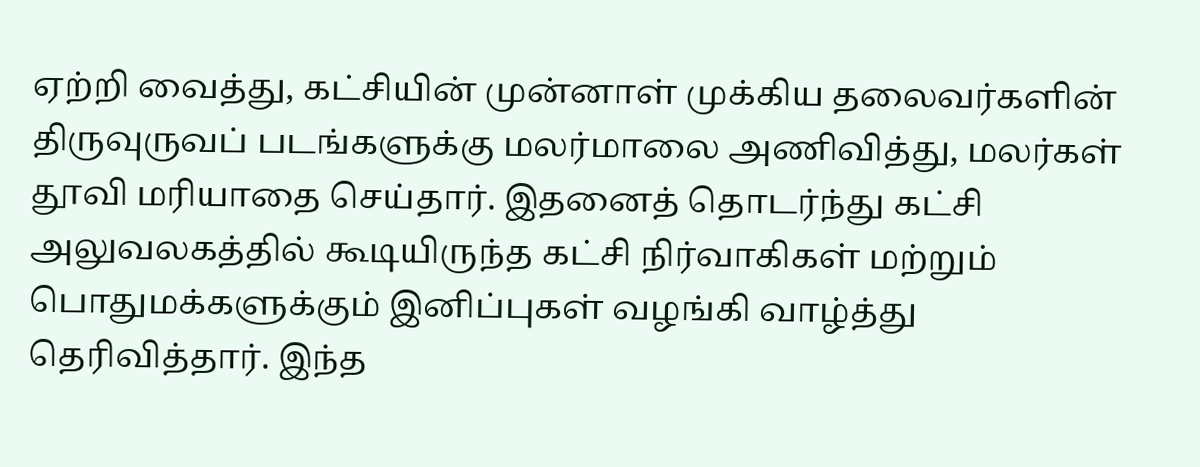ஏற்றி வைத்து, கட்சியின் முன்னாள் முக்கிய தலைவர்களின் திருவுருவப் படங்களுக்கு மலர்மாலை அணிவித்து, மலர்கள் தூவி மரியாதை செய்தார். இதனைத் தொடர்ந்து கட்சி அலுவலகத்தில் கூடியிருந்த கட்சி நிர்வாகிகள் மற்றும் பொதுமக்களுக்கும் இனிப்புகள் வழங்கி வாழ்த்து தெரிவித்தார். இந்த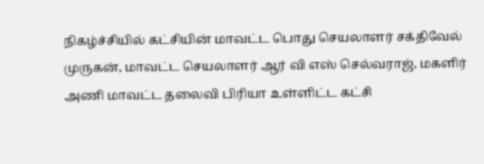நிகழ்ச்சியில் கட்சியின் மாவட்ட பொது செயலாளர் சக்திவேல் முருகன், மாவட்ட செயலாளர் ஆர் வி எஸ் செல்வராஜ், மகளிர் அணி மாவட்ட தலைவி பிரியா உள்ளிட்ட கட்சி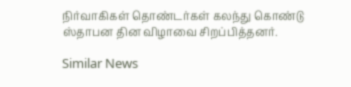நிர்வாகிகள் தொண்டர்கள் கலந்து கொண்டு ஸ்தாபன தின விழாவை சிறப்பித்தனர்.

Similar News